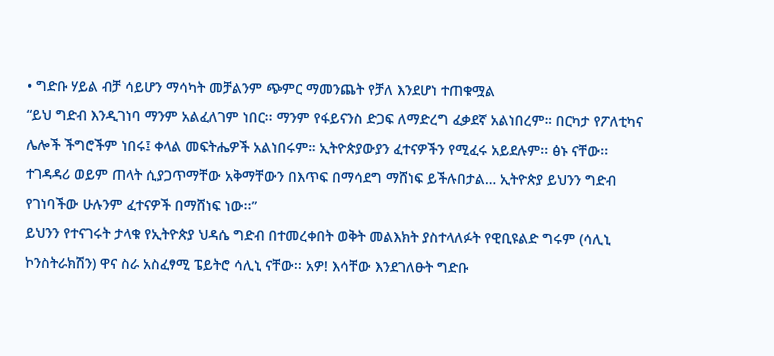• ግድቡ ሃይል ብቻ ሳይሆን ማሳካት መቻልንም ጭምር ማመንጨት የቻለ እንደሆነ ተጠቁሟል
“ይህ ግድብ እንዲገነባ ማንም አልፈለገም ነበር፡፡ ማንም የፋይናንስ ድጋፍ ለማድረግ ፈቃደኛ አልነበረም። በርካታ የፖለቲካና ሌሎች ችግሮችም ነበሩ፤ ቀላል መፍትሔዎች አልነበሩም። ኢትዮጵያውያን ፈተናዎችን የሚፈሩ አይደሉም፡፡ ፅኑ ናቸው፡፡ ተገዳዳሪ ወይም ጠላት ሲያጋጥማቸው አቅማቸውን በእጥፍ በማሳደግ ማሸነፍ ይችሉበታል… ኢትዮጵያ ይህንን ግድብ የገነባችው ሁሉንም ፈተናዎች በማሸነፍ ነው፡፡”
ይህንን የተናገሩት ታላቁ የኢትዮጵያ ህዳሴ ግድብ በተመረቀበት ወቅት መልእክት ያስተላለፉት የዊቢዩልድ ግሩም (ሳሊኒ ኮንስትራክሽን) ዋና ስራ አስፈፃሚ ፔይትሮ ሳሊኒ ናቸው፡፡ አዎ! እሳቸው እንደገለፁት ግድቡ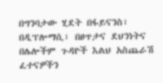በግንባታው ሂደት በፋይናንስ፣ በዲፕሎማሲ፣ በፀጥታና ደህንነትና በሌሎችም ጉዳዮች እልህ አስጨራሽ ፈተናዎችን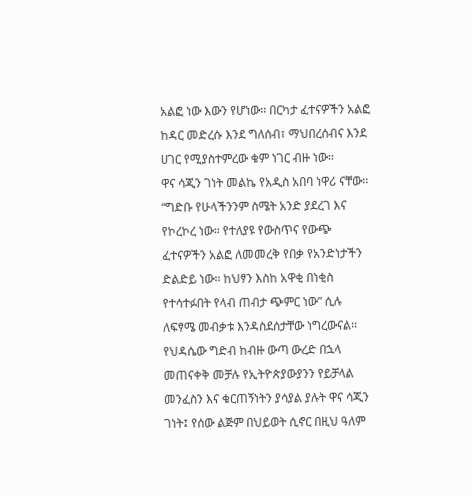አልፎ ነው እውን የሆነው፡፡ በርካታ ፈተናዎችን አልፎ ከዳር መድረሱ እንደ ግለሰብ፣ ማህበረሰብና እንደ ሀገር የሚያስተምረው ቁም ነገር ብዙ ነው፡፡
ዋና ሳጂን ገነት መልኬ የአዲስ አበባ ነዋሪ ናቸው፡፡ “ግድቡ የሁላችንንም ስሜት አንድ ያደረገ እና የኮረኮረ ነው። የተለያዩ የውስጥና የውጭ ፈተናዎችን አልፎ ለመመረቅ የበቃ የአንድነታችን ድልድይ ነው፡፡ ከህፃን እስከ አዋቂ በነቂስ የተሳተፉበት የላብ ጠብታ ጭምር ነው” ሲሉ ለፍፃሜ መብቃቱ እንዳስደሰታቸው ነግረውናል፡፡
የህዳሴው ግድብ ከብዙ ውጣ ውረድ በኋላ መጠናቀቅ መቻሉ የኢትዮጵያውያንን የይቻላል መንፈስን እና ቁርጠኝነትን ያሳያል ያሉት ዋና ሳጂን ገነት፤ የሰው ልጅም በህይወት ሲኖር በዚህ ዓለም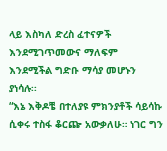ላይ እስካለ ድረስ ፈተናዎች እንደሚገጥመውና ማለፍም እንደሚችል ግድቡ ማሳያ መሆኑን ያነሳሉ፡፡
“እኔ እቅዶቼ በተለያዩ ምክንያቶች ሳይሳኩ ሲቀሩ ተስፋ ቆርጬ አውቃለሁ። ነገር ግን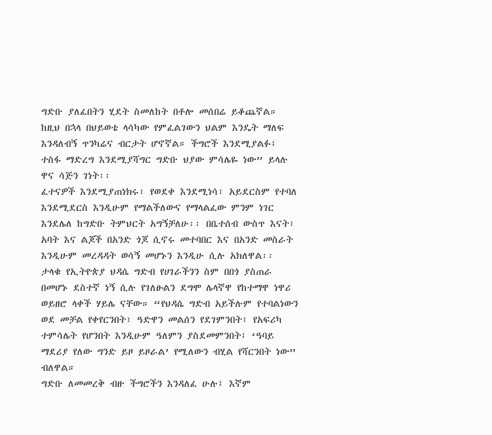ግድቡ ያለፈበትን ሂደት ስመለከት በቶሎ መሰበሬ ይቆጨኛል። ከዚህ በኋላ በህይወቴ ላሳካው የምፈልገውን ህልም እንዴት ማለፍ እንዳለብኝ ጥንካሬና ብርታት ሆኖኛል። ችግሮች እንደሚያልፉ፤ ተስፋ ማድረግ እንደሚያሻግር ግድቡ ህያው ምሳሌዬ ነው” ይላሉ ዋና ሳጅን ገነት፡፡
ፈተናዎች እንደሚያጠነክሩ፣ የወደቀ እንደሚነሳ፣ አይደርስም የተባለ እንደሚደርስ እንዲሁም የማልችለውና የማላልፈው ምንም ነገር እንደሌለ ከግድቡ ትምህርት አግኝቻለሁ፡፡ በቤተሰብ ውስጥ እናት፣ አባት እና ልጆች በአንድ ጎጆ ሲኖሩ መተባበር እና በአንድ መስራት እንዲሁም መረዳዳት ወሳኝ መሆኑን እንዲሁ ሲሉ አክለዋል፡፡
ታላቁ የኢትዮጵያ ህዳሴ ግድብ የሀገራችንን ስም በበጎ ያስጠራ በመሆኑ ደስተኛ ነኝ ሲሉ የገለፁልን ደግሞ ሌላኛዋ የከተማዋ ነዋሪ ወይዘሮ ላቀች ሃይሌ ናቸው። “የህዳሴ ግድብ አይችሉም የተባልነውን ወደ መቻል የቀየርንበት፣ ዓድዋን መልሰን የደገምንበት፣ የአፍሪካ ተምሳሌት የሆንበት እንዲሁም ዓለምን ያስደመምንበት፤ ‘ዓባይ ማደሪያ የለው ግንድ ይዞ ይዞራል’ የሚለውን ብሂል የሻርንበት ነው” ብለዋል።
ግድቡ ለመመረቅ ብዙ ችግሮችን እንዳለፈ ሁሉ፤ እኛም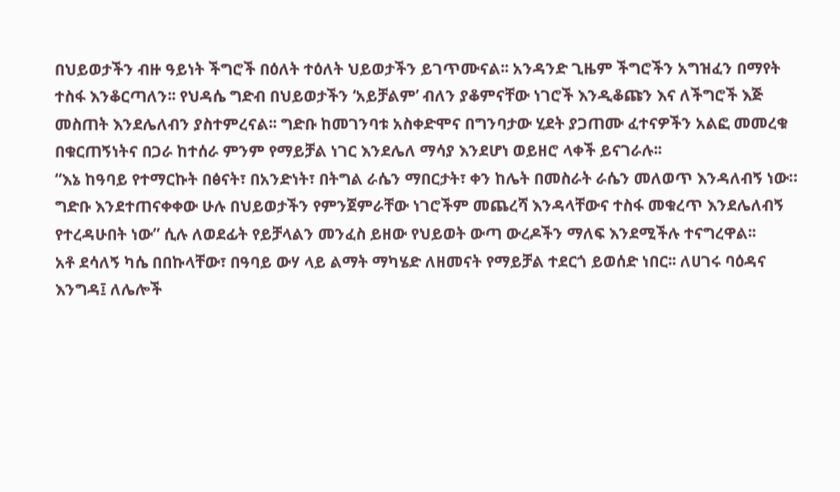በህይወታችን ብዙ ዓይነት ችግሮች በዕለት ተዕለት ህይወታችን ይገጥሙናል፡፡ አንዳንድ ጊዜም ችግሮችን አግዝፈን በማየት ተስፋ እንቆርጣለን፡፡ የህዳሴ ግድብ በህይወታችን ‘አይቻልም’ ብለን ያቆምናቸው ነገሮች እንዲቆጩን እና ለችግሮች እጅ መስጠት እንደሌለብን ያስተምረናል፡፡ ግድቡ ከመገንባቱ አስቀድሞና በግንባታው ሂደት ያጋጠሙ ፈተናዎችን አልፎ መመረቁ በቁርጠኝነትና በጋራ ከተሰራ ምንም የማይቻል ነገር እንደሌለ ማሳያ እንደሆነ ወይዘሮ ላቀች ይናገራሉ፡፡
“እኔ ከዓባይ የተማርኩት በፅናት፣ በአንድነት፣ በትግል ራሴን ማበርታት፣ ቀን ከሌት በመስራት ራሴን መለወጥ እንዳለብኝ ነው። ግድቡ እንደተጠናቀቀው ሁሉ በህይወታችን የምንጀምራቸው ነገሮችም መጨረሻ እንዳላቸውና ተስፋ መቁረጥ እንደሌለብኝ የተረዳሁበት ነው” ሲሉ ለወደፊት የይቻላልን መንፈስ ይዘው የህይወት ውጣ ውረዶችን ማለፍ እንደሚችሉ ተናግረዋል፡፡
አቶ ደሳለኝ ካሴ በበኩላቸው፣ በዓባይ ውሃ ላይ ልማት ማካሄድ ለዘመናት የማይቻል ተደርጎ ይወሰድ ነበር፡፡ ለሀገሩ ባዕዳና እንግዳ፤ ለሌሎች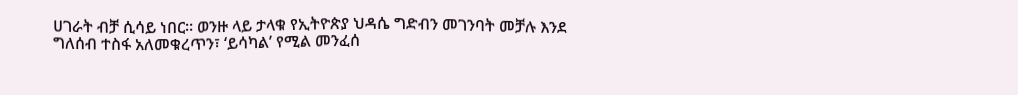ሀገራት ብቻ ሲሳይ ነበር፡፡ ወንዙ ላይ ታላቁ የኢትዮጵያ ህዳሴ ግድብን መገንባት መቻሉ እንደ ግለሰብ ተስፋ አለመቁረጥን፣ ‘ይሳካል’ የሚል መንፈሰ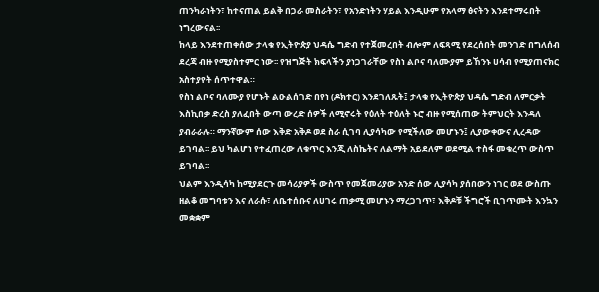ጠንካራነትን፣ ከተናጠል ይልቅ በጋራ መስራትን፣ የአንድነትን ሃይል እንዲሁም የአላማ ፅናትን እንደተማሩበት ነግረውናል፡፡
ከላይ እንደተጠቀሰው ታላቁ የኢትዮጵያ ህዳሴ ግድብ የተጀመረበት ብሎም ለፍጻሚ የደረሰበት መንገድ በግለሰብ ደረጃ ብዙ የሚያስተምር ነው፡፡ የዝግጅት ክፍላችን ያነጋገራቸው የስነ ልቦና ባለሙያም ይኸንኑ ሀሳብ የሚያጠናክር አስተያየት ሰጥተዋል።
የስነ ልቦና ባለሙያ የሆኑት ልዑልሰገድ በየነ (ዶክተር) እንደገለጹት፤ ታላቁ የኢትዮጵያ ህዳሴ ግድብ ለምርቃት እስኪበቃ ድረስ ያለፈበት ውጣ ውረድ ሰዎች ለሚኖሩት የዕለት ተዕለት ኑሮ ብዙ የሚሰጠው ትምህርት እንዳለ ያብራራሉ። ማንኛውም ሰው እቅድ አቅዶ ወደ ስራ ሲገባ ሊያሳካው የሚችለው መሆኑን፤ ሊያውቀውና ሊረዳው ይገባል፡፡ ይህ ካልሆነ የተፈጠረው ለቁጥር እንጂ ለስኬትና ለልማት አይደለም ወደሚል ተስፋ መቁረጥ ውስጥ ይገባል፡፡
ህልም እንዲሳካ ከሚያደርጉ መሳሪያዎች ውስጥ የመጀመሪያው አንድ ሰው ሊያሳካ ያሰበውን ነገር ወደ ውስጡ ዘልቆ መግባቱን እና ለራሱ፣ ለቤተሰቡና ለሀገሩ ጠቃሚ መሆኑን ማረጋገጥ፣ እቅዶቹ ችግሮች ቢገጥሙት እንኳን መቋቋም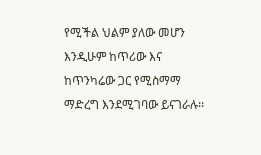የሚችል ህልም ያለው መሆን እንዲሁም ከጥሪው እና ከጥንካሬው ጋር የሚስማማ ማድረግ እንደሚገባው ይናገራሉ፡፡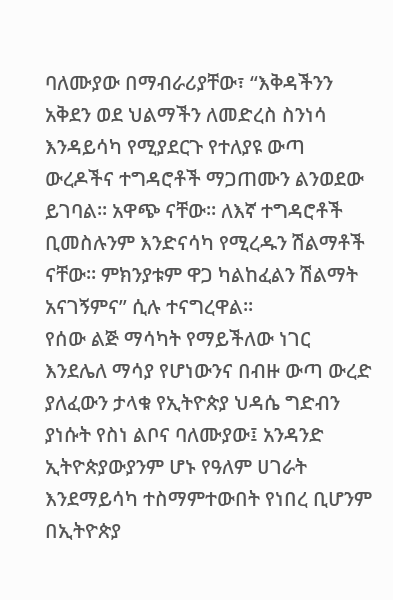ባለሙያው በማብራሪያቸው፣ “እቅዳችንን አቅደን ወደ ህልማችን ለመድረስ ስንነሳ እንዳይሳካ የሚያደርጉ የተለያዩ ውጣ ውረዶችና ተግዳሮቶች ማጋጠሙን ልንወደው ይገባል፡፡ አዋጭ ናቸው። ለእኛ ተግዳሮቶች ቢመስሉንም እንድናሳካ የሚረዱን ሽልማቶች ናቸው። ምክንያቱም ዋጋ ካልከፈልን ሽልማት አናገኝምና” ሲሉ ተናግረዋል፡፡
የሰው ልጅ ማሳካት የማይችለው ነገር እንደሌለ ማሳያ የሆነውንና በብዙ ውጣ ውረድ ያለፈውን ታላቁ የኢትዮጵያ ህዳሴ ግድብን ያነሱት የስነ ልቦና ባለሙያው፤ አንዳንድ ኢትዮጵያውያንም ሆኑ የዓለም ሀገራት እንደማይሳካ ተስማምተውበት የነበረ ቢሆንም በኢትዮጵያ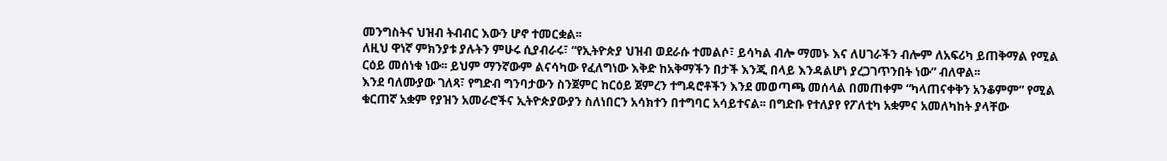መንግስትና ህዝብ ትብብር እውን ሆኖ ተመርቋል፡፡
ለዚህ ዋነኛ ምክንያቱ ያሉትን ምሁሩ ሲያብራሩ፣ “የኢትዮጵያ ህዝብ ወደራሱ ተመልሶ፣ ይሳካል ብሎ ማመኑ እና ለሀገራችን ብሎም ለአፍሪካ ይጠቅማል የሚል ርዕይ መሰነቁ ነው፡፡ ይህም ማንኛውም ልናሳካው የፈለግነው እቅድ ከአቅማችን በታች እንጂ በላይ እንዳልሆነ ያረጋገጥንበት ነው” ብለዋል፡፡
እንደ ባለሙያው ገለጻ፣ የግድብ ግንባታውን ስንጀምር ከርዕይ ጀምረን ተግዳሮቶችን እንደ መወጣጫ መሰላል በመጠቀም “ካላጠናቀቅን አንቆምም” የሚል ቁርጠኛ አቋም የያዝን አመራሮችና ኢትዮጵያውያን ስለነበርን አሳክተን በተግባር አሳይተናል፡፡ በግድቡ የተለያየ የፖለቲካ አቋምና አመለካከት ያላቸው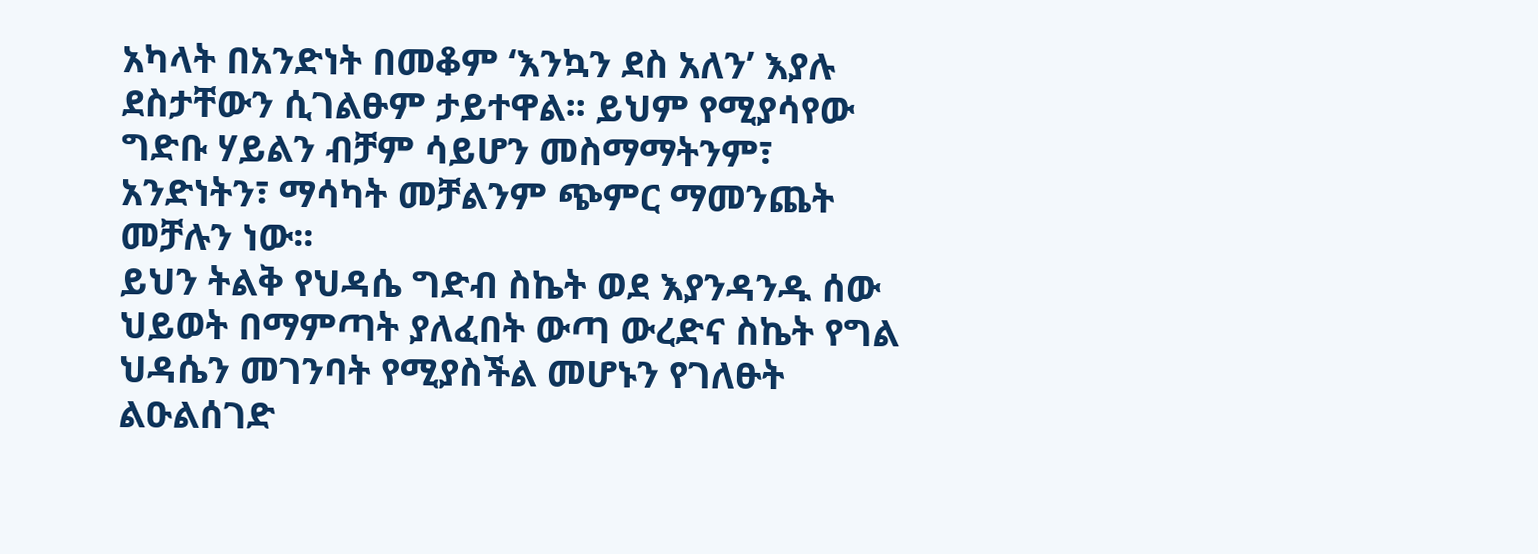አካላት በአንድነት በመቆም ‘እንኳን ደስ አለን’ እያሉ ደስታቸውን ሲገልፁም ታይተዋል፡፡ ይህም የሚያሳየው ግድቡ ሃይልን ብቻም ሳይሆን መስማማትንም፣ አንድነትን፣ ማሳካት መቻልንም ጭምር ማመንጨት መቻሉን ነው፡፡
ይህን ትልቅ የህዳሴ ግድብ ስኬት ወደ እያንዳንዱ ሰው ህይወት በማምጣት ያለፈበት ውጣ ውረድና ስኬት የግል ህዳሴን መገንባት የሚያስችል መሆኑን የገለፁት ልዑልሰገድ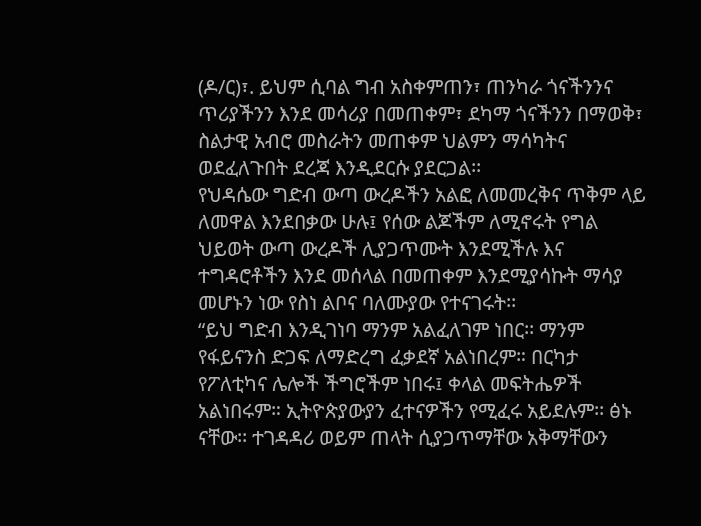(ዶ/ር)፣. ይህም ሲባል ግብ አስቀምጠን፣ ጠንካራ ጎናችንንና ጥሪያችንን እንደ መሳሪያ በመጠቀም፣ ደካማ ጎናችንን በማወቅ፣ ስልታዊ አብሮ መስራትን መጠቀም ህልምን ማሳካትና ወደፈለጉበት ደረጃ እንዲደርሱ ያደርጋል፡፡
የህዳሴው ግድብ ውጣ ውረዶችን አልፎ ለመመረቅና ጥቅም ላይ ለመዋል እንደበቃው ሁሉ፤ የሰው ልጆችም ለሚኖሩት የግል ህይወት ውጣ ውረዶች ሊያጋጥሙት እንደሚችሉ እና ተግዳሮቶችን እንደ መሰላል በመጠቀም እንደሚያሳኩት ማሳያ መሆኑን ነው የስነ ልቦና ባለሙያው የተናገሩት፡፡
“ይህ ግድብ እንዲገነባ ማንም አልፈለገም ነበር፡፡ ማንም የፋይናንስ ድጋፍ ለማድረግ ፈቃደኛ አልነበረም። በርካታ የፖለቲካና ሌሎች ችግሮችም ነበሩ፤ ቀላል መፍትሔዎች አልነበሩም። ኢትዮጵያውያን ፈተናዎችን የሚፈሩ አይደሉም፡፡ ፅኑ ናቸው፡፡ ተገዳዳሪ ወይም ጠላት ሲያጋጥማቸው አቅማቸውን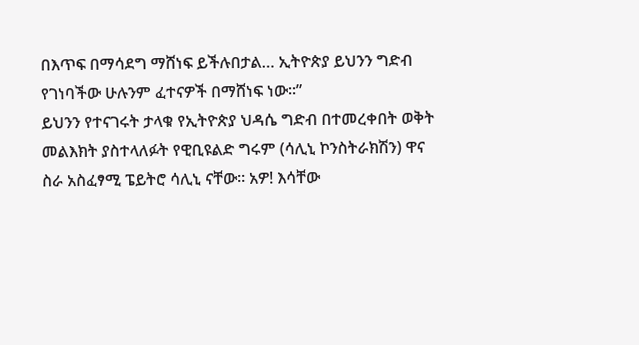በእጥፍ በማሳደግ ማሸነፍ ይችሉበታል… ኢትዮጵያ ይህንን ግድብ የገነባችው ሁሉንም ፈተናዎች በማሸነፍ ነው፡፡”
ይህንን የተናገሩት ታላቁ የኢትዮጵያ ህዳሴ ግድብ በተመረቀበት ወቅት መልእክት ያስተላለፉት የዊቢዩልድ ግሩም (ሳሊኒ ኮንስትራክሽን) ዋና ስራ አስፈፃሚ ፔይትሮ ሳሊኒ ናቸው፡፡ አዎ! እሳቸው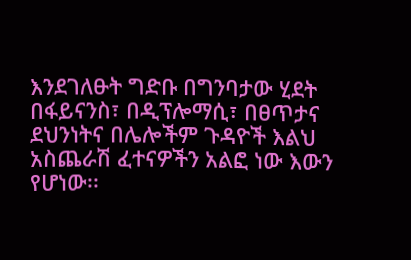እንደገለፁት ግድቡ በግንባታው ሂደት በፋይናንስ፣ በዲፕሎማሲ፣ በፀጥታና ደህንነትና በሌሎችም ጉዳዮች እልህ አስጨራሽ ፈተናዎችን አልፎ ነው እውን የሆነው፡፡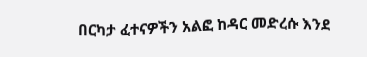በርካታ ፈተናዎችን አልፎ ከዳር መድረሱ እንደ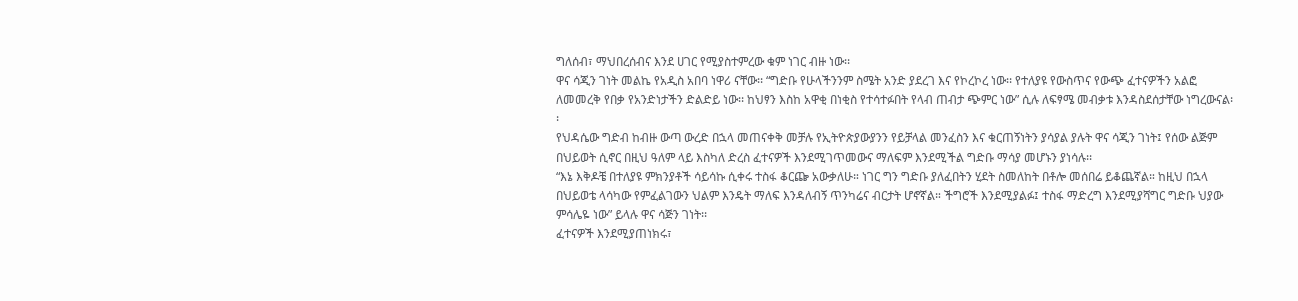ግለሰብ፣ ማህበረሰብና እንደ ሀገር የሚያስተምረው ቁም ነገር ብዙ ነው፡፡
ዋና ሳጂን ገነት መልኬ የአዲስ አበባ ነዋሪ ናቸው፡፡ “ግድቡ የሁላችንንም ስሜት አንድ ያደረገ እና የኮረኮረ ነው፡፡ የተለያዩ የውስጥና የውጭ ፈተናዎችን አልፎ ለመመረቅ የበቃ የአንድነታችን ድልድይ ነው፡፡ ከህፃን እስከ አዋቂ በነቂስ የተሳተፉበት የላብ ጠብታ ጭምር ነው” ሲሉ ለፍፃሜ መብቃቱ እንዳስደሰታቸው ነግረውናል፡፡
የህዳሴው ግድብ ከብዙ ውጣ ውረድ በኋላ መጠናቀቅ መቻሉ የኢትዮጵያውያንን የይቻላል መንፈስን እና ቁርጠኝነትን ያሳያል ያሉት ዋና ሳጂን ገነት፤ የሰው ልጅም በህይወት ሲኖር በዚህ ዓለም ላይ እስካለ ድረስ ፈተናዎች እንደሚገጥመውና ማለፍም እንደሚችል ግድቡ ማሳያ መሆኑን ያነሳሉ፡፡
“እኔ እቅዶቼ በተለያዩ ምክንያቶች ሳይሳኩ ሲቀሩ ተስፋ ቆርጬ አውቃለሁ። ነገር ግን ግድቡ ያለፈበትን ሂደት ስመለከት በቶሎ መሰበሬ ይቆጨኛል። ከዚህ በኋላ በህይወቴ ላሳካው የምፈልገውን ህልም እንዴት ማለፍ እንዳለብኝ ጥንካሬና ብርታት ሆኖኛል። ችግሮች እንደሚያልፉ፤ ተስፋ ማድረግ እንደሚያሻግር ግድቡ ህያው ምሳሌዬ ነው” ይላሉ ዋና ሳጅን ገነት፡፡
ፈተናዎች እንደሚያጠነክሩ፣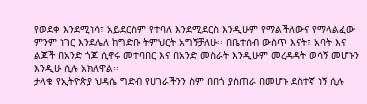የወደቀ እንደሚነሳ፣ አይደርስም የተባለ እንደሚደርስ እንዲሁም የማልችለውና የማላልፈው ምንም ነገር እንደሌለ ከግድቡ ትምህርት አግኝቻለሁ፡፡ በቤተሰብ ውስጥ እናት፣ አባት እና ልጆች በአንድ ጎጆ ሲኖሩ መተባበር እና በአንድ መስራት እንዲሁም መረዳዳት ወሳኝ መሆኑን እንዲሁ ሲሉ አክለዋል፡፡
ታላቁ የኢትዮጵያ ህዳሴ ግድብ የሀገራችንን ስም በበጎ ያስጠራ በመሆኑ ደስተኛ ነኝ ሲሉ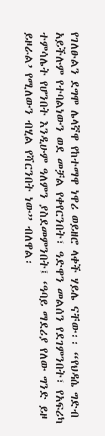የገለፁልን ደግሞ ሌላኛዋ የከተማዋ ነዋሪ ወይዘሮ ላቀች ሃይሌ ናቸው፡፡ “የህዳሴ ግድብ አይችሉም የተባልነውን ወደ መቻል የቀየርንበት፣ ዓድዋን መልሰን የደገምንበት፣ የአፍሪካ ተምሳሌት የሆንበት እንዲሁም ዓለምን ያስደመምንበት፤ ‘ዓባይ ማደሪያ የለው ግንድ ይዞ ይዞራል’ የሚለውን ብሂል የሻርንበት ነው” ብለዋል፡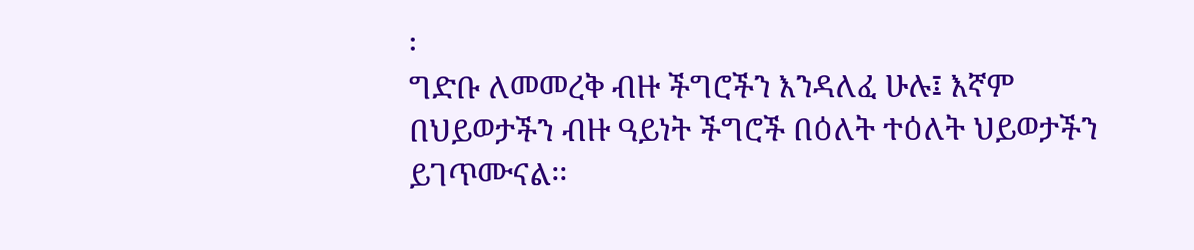፡
ግድቡ ለመመረቅ ብዙ ችግሮችን እንዳለፈ ሁሉ፤ እኛም በህይወታችን ብዙ ዓይነት ችግሮች በዕለት ተዕለት ህይወታችን ይገጥሙናል፡፡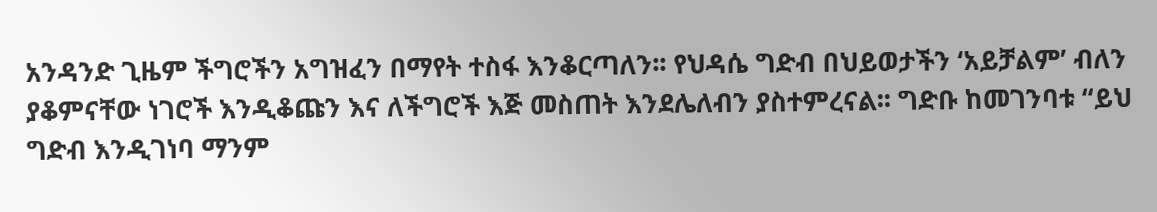አንዳንድ ጊዜም ችግሮችን አግዝፈን በማየት ተስፋ እንቆርጣለን፡፡ የህዳሴ ግድብ በህይወታችን ‘አይቻልም’ ብለን ያቆምናቸው ነገሮች እንዲቆጩን እና ለችግሮች እጅ መስጠት እንደሌለብን ያስተምረናል፡፡ ግድቡ ከመገንባቱ “ይህ ግድብ እንዲገነባ ማንም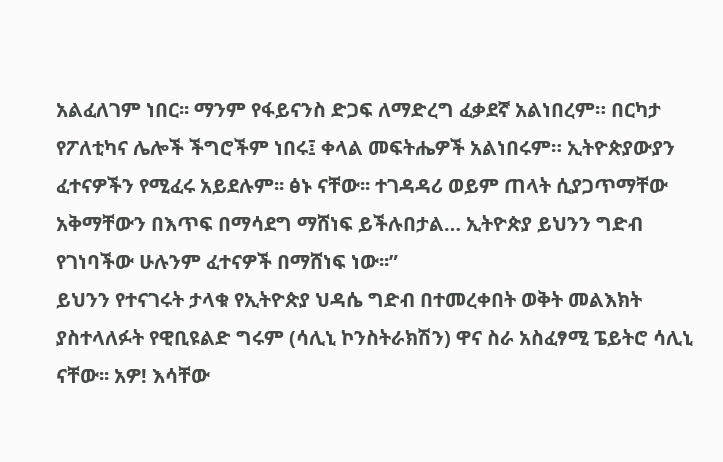አልፈለገም ነበር፡፡ ማንም የፋይናንስ ድጋፍ ለማድረግ ፈቃደኛ አልነበረም። በርካታ የፖለቲካና ሌሎች ችግሮችም ነበሩ፤ ቀላል መፍትሔዎች አልነበሩም። ኢትዮጵያውያን ፈተናዎችን የሚፈሩ አይደሉም፡፡ ፅኑ ናቸው፡፡ ተገዳዳሪ ወይም ጠላት ሲያጋጥማቸው አቅማቸውን በእጥፍ በማሳደግ ማሸነፍ ይችሉበታል… ኢትዮጵያ ይህንን ግድብ የገነባችው ሁሉንም ፈተናዎች በማሸነፍ ነው፡፡”
ይህንን የተናገሩት ታላቁ የኢትዮጵያ ህዳሴ ግድብ በተመረቀበት ወቅት መልእክት ያስተላለፉት የዊቢዩልድ ግሩም (ሳሊኒ ኮንስትራክሽን) ዋና ስራ አስፈፃሚ ፔይትሮ ሳሊኒ ናቸው፡፡ አዎ! እሳቸው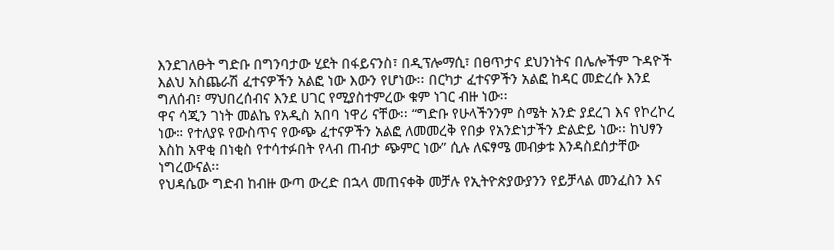እንደገለፁት ግድቡ በግንባታው ሂደት በፋይናንስ፣ በዲፕሎማሲ፣ በፀጥታና ደህንነትና በሌሎችም ጉዳዮች እልህ አስጨራሽ ፈተናዎችን አልፎ ነው እውን የሆነው፡፡ በርካታ ፈተናዎችን አልፎ ከዳር መድረሱ እንደ ግለሰብ፣ ማህበረሰብና እንደ ሀገር የሚያስተምረው ቁም ነገር ብዙ ነው፡፡
ዋና ሳጂን ገነት መልኬ የአዲስ አበባ ነዋሪ ናቸው፡፡ “ግድቡ የሁላችንንም ስሜት አንድ ያደረገ እና የኮረኮረ ነው። የተለያዩ የውስጥና የውጭ ፈተናዎችን አልፎ ለመመረቅ የበቃ የአንድነታችን ድልድይ ነው፡፡ ከህፃን እስከ አዋቂ በነቂስ የተሳተፉበት የላብ ጠብታ ጭምር ነው” ሲሉ ለፍፃሜ መብቃቱ እንዳስደሰታቸው ነግረውናል፡፡
የህዳሴው ግድብ ከብዙ ውጣ ውረድ በኋላ መጠናቀቅ መቻሉ የኢትዮጵያውያንን የይቻላል መንፈስን እና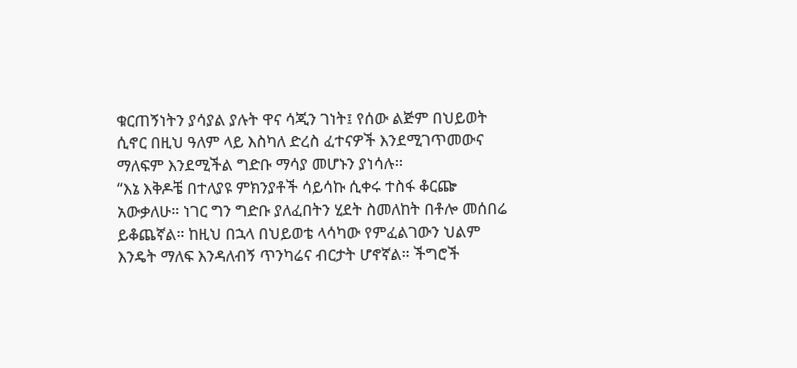ቁርጠኝነትን ያሳያል ያሉት ዋና ሳጂን ገነት፤ የሰው ልጅም በህይወት ሲኖር በዚህ ዓለም ላይ እስካለ ድረስ ፈተናዎች እንደሚገጥመውና ማለፍም እንደሚችል ግድቡ ማሳያ መሆኑን ያነሳሉ፡፡
“እኔ እቅዶቼ በተለያዩ ምክንያቶች ሳይሳኩ ሲቀሩ ተስፋ ቆርጬ አውቃለሁ። ነገር ግን ግድቡ ያለፈበትን ሂደት ስመለከት በቶሎ መሰበሬ ይቆጨኛል። ከዚህ በኋላ በህይወቴ ላሳካው የምፈልገውን ህልም እንዴት ማለፍ እንዳለብኝ ጥንካሬና ብርታት ሆኖኛል። ችግሮች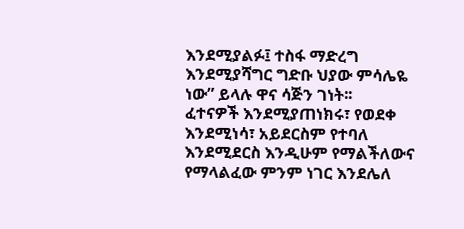እንደሚያልፉ፤ ተስፋ ማድረግ እንደሚያሻግር ግድቡ ህያው ምሳሌዬ ነው” ይላሉ ዋና ሳጅን ገነት፡፡
ፈተናዎች እንደሚያጠነክሩ፣ የወደቀ እንደሚነሳ፣ አይደርስም የተባለ እንደሚደርስ እንዲሁም የማልችለውና የማላልፈው ምንም ነገር እንደሌለ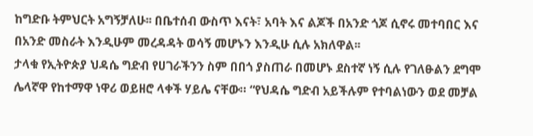ከግድቡ ትምህርት አግኝቻለሁ፡፡ በቤተሰብ ውስጥ እናት፣ አባት እና ልጆች በአንድ ጎጆ ሲኖሩ መተባበር እና በአንድ መስራት እንዲሁም መረዳዳት ወሳኝ መሆኑን እንዲሁ ሲሉ አክለዋል፡፡
ታላቁ የኢትዮጵያ ህዳሴ ግድብ የሀገራችንን ስም በበጎ ያስጠራ በመሆኑ ደስተኛ ነኝ ሲሉ የገለፁልን ደግሞ ሌላኛዋ የከተማዋ ነዋሪ ወይዘሮ ላቀች ሃይሌ ናቸው። “የህዳሴ ግድብ አይችሉም የተባልነውን ወደ መቻል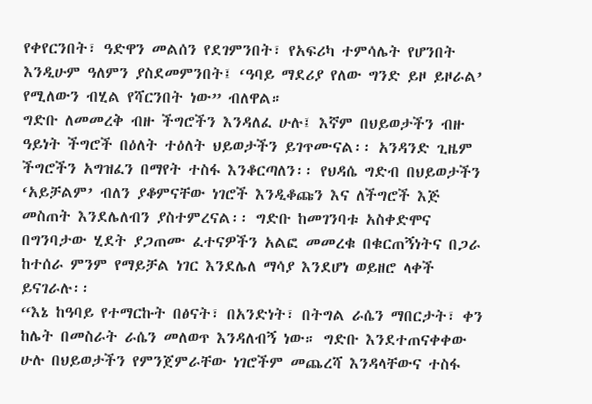የቀየርንበት፣ ዓድዋን መልሰን የደገምንበት፣ የአፍሪካ ተምሳሌት የሆንበት እንዲሁም ዓለምን ያስደመምንበት፤ ‘ዓባይ ማደሪያ የለው ግንድ ይዞ ይዞራል’ የሚለውን ብሂል የሻርንበት ነው” ብለዋል።
ግድቡ ለመመረቅ ብዙ ችግሮችን እንዳለፈ ሁሉ፤ እኛም በህይወታችን ብዙ ዓይነት ችግሮች በዕለት ተዕለት ህይወታችን ይገጥሙናል፡፡ አንዳንድ ጊዜም ችግሮችን አግዝፈን በማየት ተስፋ እንቆርጣለን፡፡ የህዳሴ ግድብ በህይወታችን ‘አይቻልም’ ብለን ያቆምናቸው ነገሮች እንዲቆጩን እና ለችግሮች እጅ መስጠት እንደሌለብን ያስተምረናል፡፡ ግድቡ ከመገንባቱ አስቀድሞና በግንባታው ሂደት ያጋጠሙ ፈተናዎችን አልፎ መመረቁ በቁርጠኝነትና በጋራ ከተሰራ ምንም የማይቻል ነገር እንደሌለ ማሳያ እንደሆነ ወይዘሮ ላቀች ይናገራሉ፡፡
“እኔ ከዓባይ የተማርኩት በፅናት፣ በአንድነት፣ በትግል ራሴን ማበርታት፣ ቀን ከሌት በመስራት ራሴን መለወጥ እንዳለብኝ ነው። ግድቡ እንደተጠናቀቀው ሁሉ በህይወታችን የምንጀምራቸው ነገሮችም መጨረሻ እንዳላቸውና ተስፋ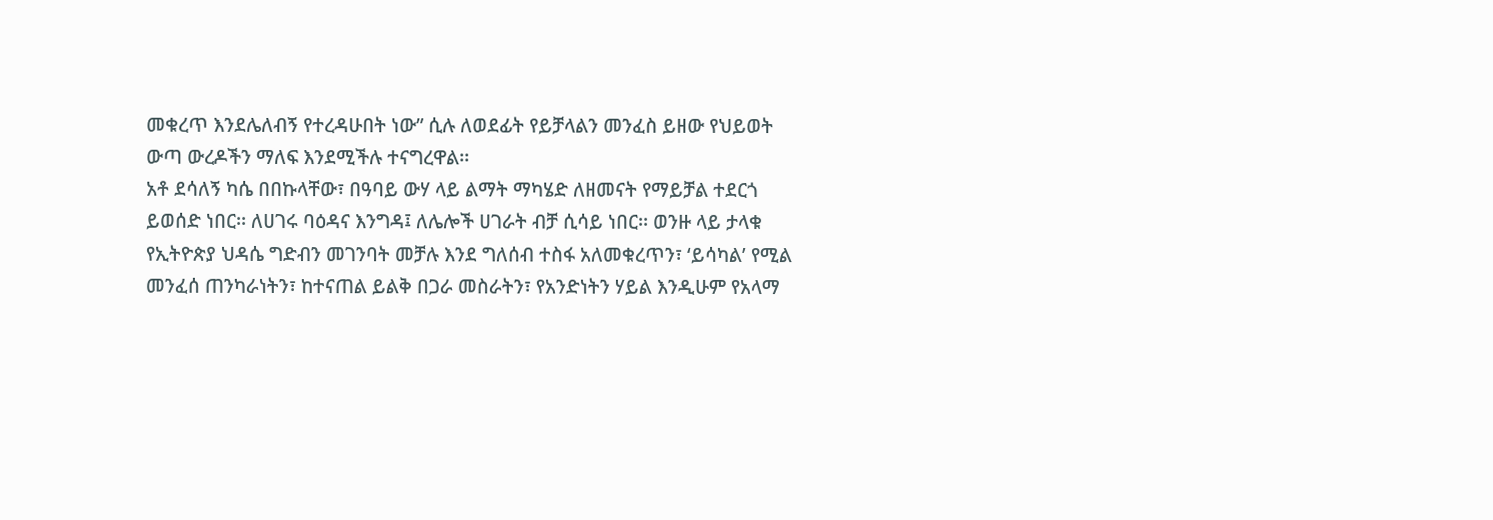መቁረጥ እንደሌለብኝ የተረዳሁበት ነው” ሲሉ ለወደፊት የይቻላልን መንፈስ ይዘው የህይወት ውጣ ውረዶችን ማለፍ እንደሚችሉ ተናግረዋል፡፡
አቶ ደሳለኝ ካሴ በበኩላቸው፣ በዓባይ ውሃ ላይ ልማት ማካሄድ ለዘመናት የማይቻል ተደርጎ ይወሰድ ነበር፡፡ ለሀገሩ ባዕዳና እንግዳ፤ ለሌሎች ሀገራት ብቻ ሲሳይ ነበር፡፡ ወንዙ ላይ ታላቁ የኢትዮጵያ ህዳሴ ግድብን መገንባት መቻሉ እንደ ግለሰብ ተስፋ አለመቁረጥን፣ ‘ይሳካል’ የሚል መንፈሰ ጠንካራነትን፣ ከተናጠል ይልቅ በጋራ መስራትን፣ የአንድነትን ሃይል እንዲሁም የአላማ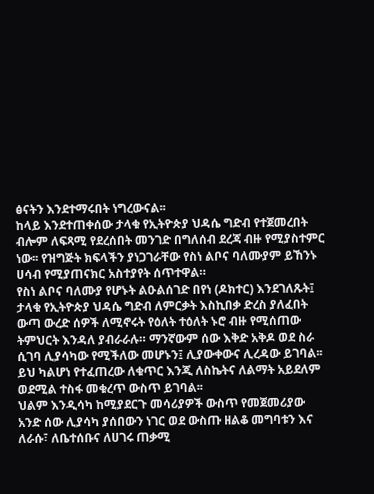ፅናትን እንደተማሩበት ነግረውናል፡፡
ከላይ እንደተጠቀሰው ታላቁ የኢትዮጵያ ህዳሴ ግድብ የተጀመረበት ብሎም ለፍጻሚ የደረሰበት መንገድ በግለሰብ ደረጃ ብዙ የሚያስተምር ነው፡፡ የዝግጅት ክፍላችን ያነጋገራቸው የስነ ልቦና ባለሙያም ይኸንኑ ሀሳብ የሚያጠናክር አስተያየት ሰጥተዋል።
የስነ ልቦና ባለሙያ የሆኑት ልዑልሰገድ በየነ (ዶክተር) እንደገለጹት፤ ታላቁ የኢትዮጵያ ህዳሴ ግድብ ለምርቃት እስኪበቃ ድረስ ያለፈበት ውጣ ውረድ ሰዎች ለሚኖሩት የዕለት ተዕለት ኑሮ ብዙ የሚሰጠው ትምህርት እንዳለ ያብራራሉ። ማንኛውም ሰው እቅድ አቅዶ ወደ ስራ ሲገባ ሊያሳካው የሚችለው መሆኑን፤ ሊያውቀውና ሊረዳው ይገባል፡፡ ይህ ካልሆነ የተፈጠረው ለቁጥር እንጂ ለስኬትና ለልማት አይደለም ወደሚል ተስፋ መቁረጥ ውስጥ ይገባል፡፡
ህልም እንዲሳካ ከሚያደርጉ መሳሪያዎች ውስጥ የመጀመሪያው አንድ ሰው ሊያሳካ ያሰበውን ነገር ወደ ውስጡ ዘልቆ መግባቱን እና ለራሱ፣ ለቤተሰቡና ለሀገሩ ጠቃሚ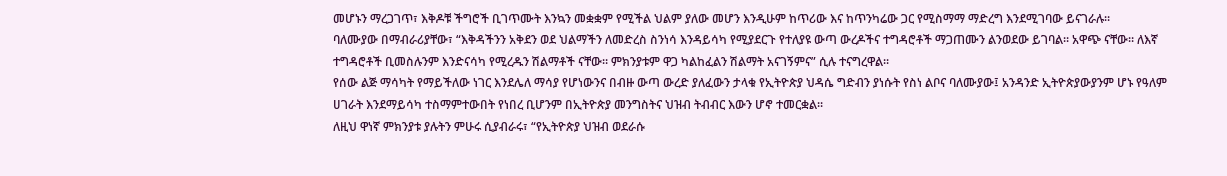መሆኑን ማረጋገጥ፣ እቅዶቹ ችግሮች ቢገጥሙት እንኳን መቋቋም የሚችል ህልም ያለው መሆን እንዲሁም ከጥሪው እና ከጥንካሬው ጋር የሚስማማ ማድረግ እንደሚገባው ይናገራሉ፡፡
ባለሙያው በማብራሪያቸው፣ “እቅዳችንን አቅደን ወደ ህልማችን ለመድረስ ስንነሳ እንዳይሳካ የሚያደርጉ የተለያዩ ውጣ ውረዶችና ተግዳሮቶች ማጋጠሙን ልንወደው ይገባል፡፡ አዋጭ ናቸው። ለእኛ ተግዳሮቶች ቢመስሉንም እንድናሳካ የሚረዱን ሽልማቶች ናቸው። ምክንያቱም ዋጋ ካልከፈልን ሽልማት አናገኝምና” ሲሉ ተናግረዋል፡፡
የሰው ልጅ ማሳካት የማይችለው ነገር እንደሌለ ማሳያ የሆነውንና በብዙ ውጣ ውረድ ያለፈውን ታላቁ የኢትዮጵያ ህዳሴ ግድብን ያነሱት የስነ ልቦና ባለሙያው፤ አንዳንድ ኢትዮጵያውያንም ሆኑ የዓለም ሀገራት እንደማይሳካ ተስማምተውበት የነበረ ቢሆንም በኢትዮጵያ መንግስትና ህዝብ ትብብር እውን ሆኖ ተመርቋል፡፡
ለዚህ ዋነኛ ምክንያቱ ያሉትን ምሁሩ ሲያብራሩ፣ “የኢትዮጵያ ህዝብ ወደራሱ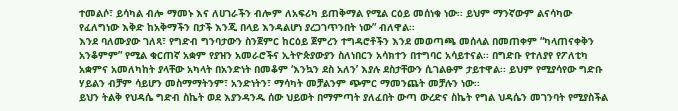ተመልሶ፣ ይሳካል ብሎ ማመኑ እና ለሀገራችን ብሎም ለአፍሪካ ይጠቅማል የሚል ርዕይ መሰነቁ ነው፡፡ ይህም ማንኛውም ልናሳካው የፈለግነው እቅድ ከአቅማችን በታች እንጂ በላይ እንዳልሆነ ያረጋገጥንበት ነው” ብለዋል፡፡
እንደ ባለሙያው ገለጻ፣ የግድብ ግንባታውን ስንጀምር ከርዕይ ጀምረን ተግዳሮቶችን እንደ መወጣጫ መሰላል በመጠቀም “ካላጠናቀቅን አንቆምም” የሚል ቁርጠኛ አቋም የያዝን አመራሮችና ኢትዮጵያውያን ስለነበርን አሳክተን በተግባር አሳይተናል፡፡ በግድቡ የተለያየ የፖለቲካ አቋምና አመለካከት ያላቸው አካላት በአንድነት በመቆም ‘እንኳን ደስ አለን’ እያሉ ደስታቸውን ሲገልፁም ታይተዋል፡፡ ይህም የሚያሳየው ግድቡ ሃይልን ብቻም ሳይሆን መስማማትንም፣ አንድነትን፣ ማሳካት መቻልንም ጭምር ማመንጨት መቻሉን ነው፡፡
ይህን ትልቅ የህዳሴ ግድብ ስኬት ወደ እያንዳንዱ ሰው ህይወት በማምጣት ያለፈበት ውጣ ውረድና ስኬት የግል ህዳሴን መገንባት የሚያስችል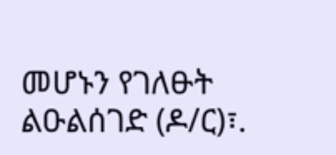መሆኑን የገለፁት ልዑልሰገድ (ዶ/ር)፣.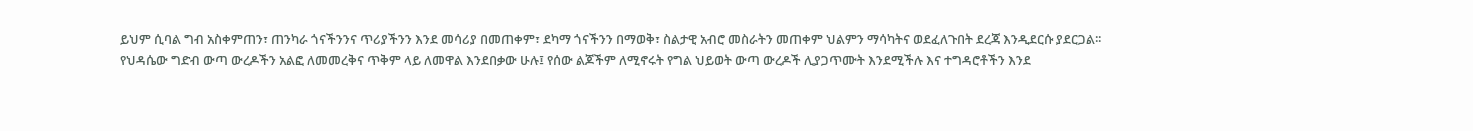ይህም ሲባል ግብ አስቀምጠን፣ ጠንካራ ጎናችንንና ጥሪያችንን እንደ መሳሪያ በመጠቀም፣ ደካማ ጎናችንን በማወቅ፣ ስልታዊ አብሮ መስራትን መጠቀም ህልምን ማሳካትና ወደፈለጉበት ደረጃ እንዲደርሱ ያደርጋል፡፡
የህዳሴው ግድብ ውጣ ውረዶችን አልፎ ለመመረቅና ጥቅም ላይ ለመዋል እንደበቃው ሁሉ፤ የሰው ልጆችም ለሚኖሩት የግል ህይወት ውጣ ውረዶች ሊያጋጥሙት እንደሚችሉ እና ተግዳሮቶችን እንደ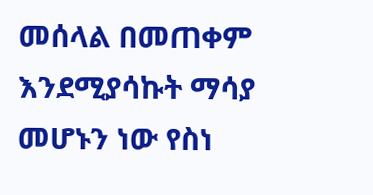መሰላል በመጠቀም እንደሚያሳኩት ማሳያ መሆኑን ነው የስነ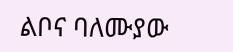ልቦና ባለሙያው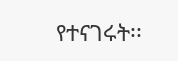የተናገሩት፡፡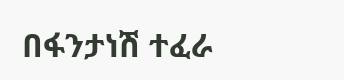በፋንታነሽ ተፈራ